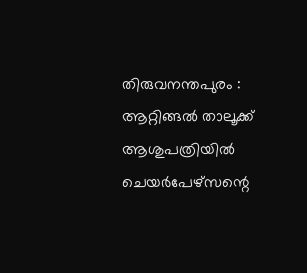തിരുവനന്തപുരം : ആറ്റിങ്ങൽ താലൂക്ക് ആശുപത്രിയിൽ ചെയർപേഴ്സന്റെ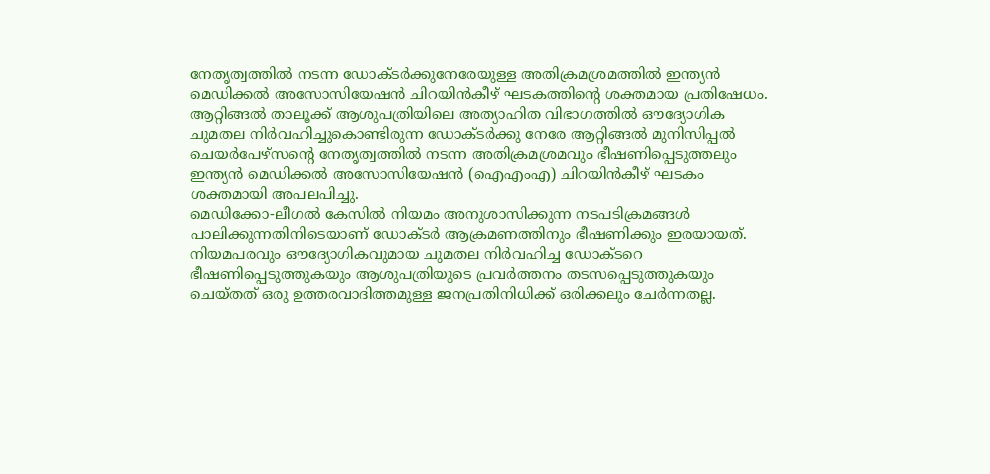നേതൃത്വത്തിൽ നടന്ന ഡോക്ടർക്കുനേരേയുള്ള അതിക്രമശ്രമത്തിൽ ഇന്ത്യൻ മെഡിക്കൽ അസോസിയേഷൻ ചിറയിൻകീഴ് ഘടകത്തിന്റെ ശക്തമായ പ്രതിഷേധം.
ആറ്റിങ്ങൽ താലൂക്ക് ആശുപത്രിയിലെ അത്യാഹിത വിഭാഗത്തിൽ ഔദ്യോഗിക ചുമതല നിർവഹിച്ചുകൊണ്ടിരുന്ന ഡോക്ടർക്കു നേരേ ആറ്റിങ്ങൽ മുനിസിപ്പൽ ചെയർപേഴ്സന്റെ നേതൃത്വത്തിൽ നടന്ന അതിക്രമശ്രമവും ഭീഷണിപ്പെടുത്തലും ഇന്ത്യൻ മെഡിക്കൽ അസോസിയേഷൻ (ഐഎംഎ) ചിറയിൻകീഴ് ഘടകം ശക്തമായി അപലപിച്ചു.
മെഡിക്കോ-ലീഗൽ കേസിൽ നിയമം അനുശാസിക്കുന്ന നടപടിക്രമങ്ങൾ പാലിക്കുന്നതിനിടെയാണ് ഡോക്ടർ ആക്രമണത്തിനും ഭീഷണിക്കും ഇരയായത്. നിയമപരവും ഔദ്യോഗികവുമായ ചുമതല നിർവഹിച്ച ഡോക്ടറെ ഭീഷണിപ്പെടുത്തുകയും ആശുപത്രിയുടെ പ്രവർത്തനം തടസപ്പെടുത്തുകയും ചെയ്തത് ഒരു ഉത്തരവാദിത്തമുള്ള ജനപ്രതിനിധിക്ക് ഒരിക്കലും ചേർന്നതല്ല.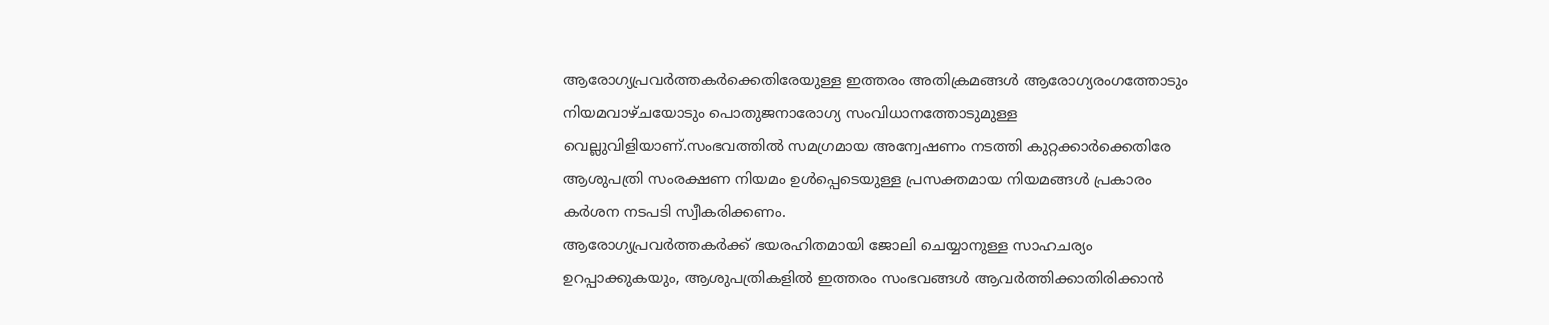ആരോഗ്യപ്രവർത്തകർക്കെതിരേയുള്ള ഇത്തരം അതിക്രമങ്ങൾ ആരോഗ്യരംഗത്തോടും നിയമവാഴ്ചയോടും പൊതുജനാരോഗ്യ സംവിധാനത്തോടുമുള്ള വെല്ലുവിളിയാണ്.സംഭവത്തിൽ സമഗ്രമായ അന്വേഷണം നടത്തി കുറ്റക്കാർക്കെതിരേ ആശുപത്രി സംരക്ഷണ നിയമം ഉൾപ്പെടെയുള്ള പ്രസക്തമായ നിയമങ്ങൾ പ്രകാരം കർശന നടപടി സ്വീകരിക്കണം.
ആരോഗ്യപ്രവർത്തകർക്ക് ഭയരഹിതമായി ജോലി ചെയ്യാനുള്ള സാഹചര്യം ഉറപ്പാക്കുകയും, ആശുപത്രികളിൽ ഇത്തരം സംഭവങ്ങൾ ആവർത്തിക്കാതിരിക്കാൻ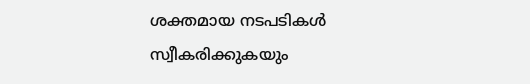ശക്തമായ നടപടികൾ സ്വീകരിക്കുകയും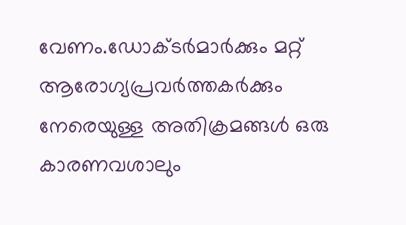വേണം.ഡോക്ടർമാർക്കും മറ്റ് ആരോഗ്യപ്രവർത്തകർക്കും നേരെയുള്ള അതിക്രമങ്ങൾ ഒരു കാരണവശാലും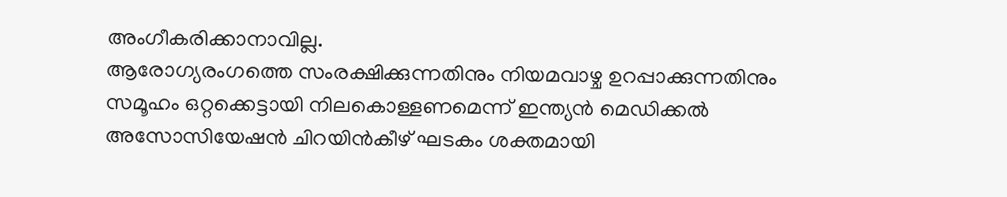അംഗീകരിക്കാനാവില്ല.
ആരോഗ്യരംഗത്തെ സംരക്ഷിക്കുന്നതിനും നിയമവാഴ്ച ഉറപ്പാക്കുന്നതിനും സമൂഹം ഒറ്റക്കെട്ടായി നിലകൊള്ളണമെന്ന് ഇന്ത്യൻ മെഡിക്കൽ അസോസിയേഷൻ ചിറയിൻകീഴ് ഘടകം ശക്തമായി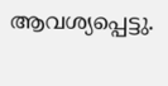ആവശ്യപ്പെട്ടു.